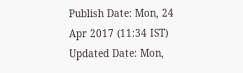Publish Date: Mon, 24 Apr 2017 (11:34 IST)
Updated Date: Mon,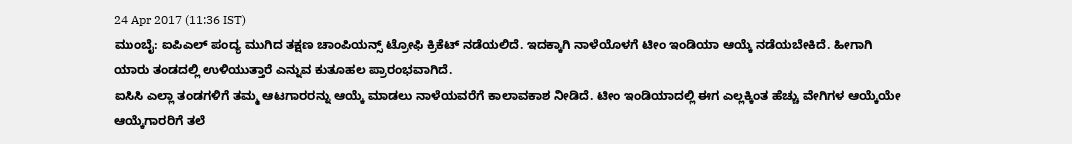24 Apr 2017 (11:36 IST)
ಮುಂಬೈ: ಐಪಿಎಲ್ ಪಂದ್ಯ ಮುಗಿದ ತಕ್ಷಣ ಚಾಂಪಿಯನ್ಸ್ ಟ್ರೋಫಿ ಕ್ರಿಕೆಟ್ ನಡೆಯಲಿದೆ. ಇದಕ್ಕಾಗಿ ನಾಳೆಯೊಳಗೆ ಟೀಂ ಇಂಡಿಯಾ ಆಯ್ಕೆ ನಡೆಯಬೇಕಿದೆ. ಹೀಗಾಗಿ ಯಾರು ತಂಡದಲ್ಲಿ ಉಳಿಯುತ್ತಾರೆ ಎನ್ನುವ ಕುತೂಹಲ ಪ್ರಾರಂಭವಾಗಿದೆ.
ಐಸಿಸಿ ಎಲ್ಲಾ ತಂಡಗಳಿಗೆ ತಮ್ಮ ಆಟಗಾರರನ್ನು ಆಯ್ಕೆ ಮಾಡಲು ನಾಳೆಯವರೆಗೆ ಕಾಲಾವಕಾಶ ನೀಡಿದೆ. ಟೀಂ ಇಂಡಿಯಾದಲ್ಲಿ ಈಗ ಎಲ್ಲಕ್ಕಿಂತ ಹೆಚ್ಚು ವೇಗಿಗಳ ಆಯ್ಕೆಯೇ ಆಯ್ಕೆಗಾರರಿಗೆ ತಲೆ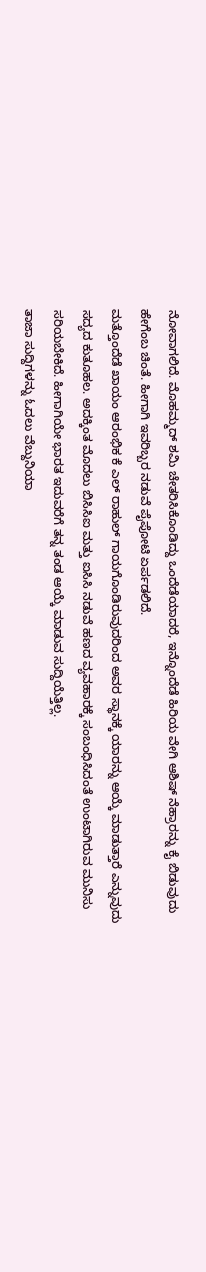ನೋವಾಗಲಿದೆ. ಮೊಹಮ್ಮದ್ ಶಮಿ ಚೇತರಿಸಿಕೊಂಡಿದ್ದು ಒಂದೆಡೆಯಾದರೆ, ಇನ್ನೊಂದೆಡೆ ಹಿರಿಯ ವೇಗಿ ಆಶಿಷ್ ನೆಹ್ರಾರನ್ನು ಕೈ ಬಿಡುವುದು ಹೇಗೆಂಬ ಚಿಂತೆ. ಹೀಗಾಗಿ ಇವರಿಬ್ಬರ ನಡುವೆ ಪೈಪೋಟಿ ಏರ್ಪಡಲಿದೆ.
ಮತ್ತೊಂದೆಡೆ ಖಾಯಂ ಆರಂಭಿಕ ಕೆ ಎಲ್ ರಾಹುಲ್ ಗಾಯಗೊಂಡಿರುವುದರಿಂದ ಅವರ ಸ್ಥಾನಕ್ಕೆ ಯಾರನ್ನು ಆಯ್ಕೆ ಮಾಡುತ್ತಾರೆ ಎನ್ನುವುದು ಸದ್ಯದ ಕುತೂಹಲ. ಅದಕ್ಕಿಂತ ಮೊದಲು ಬಿಸಿಸಿಐ ಮತ್ತು ಐಸಿಸಿ ನಡುವೆ ಹಣದ ವ್ಯವಹಾರಕ್ಕೆ ಸಂಬಂಧಿಸಿದಂತೆ ಉಂಟಾಗಿರುವ ಮುನಿಸು ಸರಿಯಬೇಕಿದೆ. ಹೀಗಾಗಿಯೇ ಭಾರತ ಇದುವರೆಗೆ ತನ್ನ ತಂಡ ಆಯ್ಕೆ ಮಾಡುವ ಸುದ್ದಿಯೆತ್ತಿಲ್ಲ.
ತಾಜಾ ಸುದ್ದಿಗಳನ್ನು ಓದಲು ವೆಬ್ದುನಿಯಾ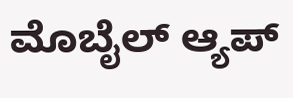ಮೊಬೈಲ್ ಆ್ಯಪ್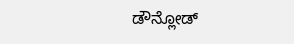ಡೌನ್ಲೋಡ್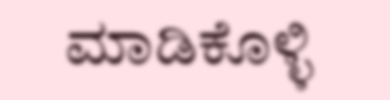ಮಾಡಿಕೊಳ್ಳಿ